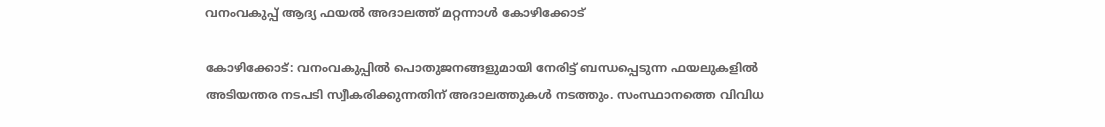വനംവകുപ്പ് ആദ്യ ഫയൽ അദാലത്ത് മറ്റന്നാൾ കോഴിക്കോട്

കോഴിക്കോട്: വനംവകുപ്പിൽ പൊതുജനങ്ങളുമായി നേരിട്ട് ബന്ധപ്പെടുന്ന ഫയലുകളിൽ അടിയന്തര നടപടി സ്വീകരിക്കുന്നതിന് അദാലത്തുകൾ നടത്തും. സംസ്ഥാനത്തെ വിവിധ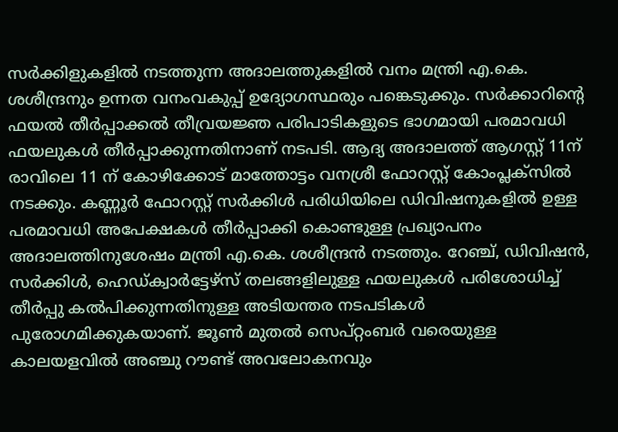സർക്കിളുകളിൽ നടത്തുന്ന അദാലത്തുകളിൽ വനം മന്ത്രി എ.കെ. ശശീന്ദ്രനും ഉന്നത വനംവകുപ്പ് ഉദ്യോഗസ്ഥരും പങ്കെടുക്കും. സർക്കാറിന്റെ ഫയൽ തീർപ്പാക്കൽ തീവ്രയജ്ഞ പരിപാടികളുടെ ഭാഗമായി പരമാവധി ഫയലുകൾ തീർപ്പാക്കുന്നതിനാണ് നടപടി. ആദ്യ അദാലത്ത് ആഗസ്റ്റ് 11ന് രാവിലെ 11 ന് കോഴിക്കോട് മാത്തോട്ടം വനശ്രീ ഫോറസ്റ്റ് കോംപ്ലക്സിൽ നടക്കും. കണ്ണൂർ ഫോറസ്റ്റ് സർക്കിൾ പരിധിയിലെ ഡിവിഷനുകളിൽ ഉള്ള പരമാവധി അപേക്ഷകൾ തീർപ്പാക്കി കൊണ്ടുള്ള പ്രഖ്യാപനം അദാലത്തിനുശേഷം മന്ത്രി എ.കെ. ശശീന്ദ്രൻ നടത്തും. റേഞ്ച്, ഡിവിഷൻ, സർക്കിൾ, ഹെഡ്ക്വാർട്ടേഴ്സ് തലങ്ങളിലുള്ള ഫയലുകൾ പരിശോധിച്ച് തീർപ്പു കൽപിക്കുന്നതിനുള്ള അടിയന്തര നടപടികൾ പുരോഗമിക്കുകയാണ്. ജൂൺ മുതൽ സെപ്റ്റംബർ വരെയുള്ള കാലയളവിൽ അഞ്ചു റൗണ്ട് അവലോകനവും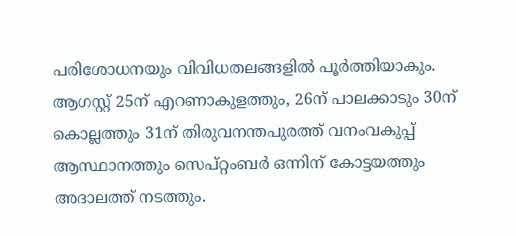പരിശോധനയും വിവിധതലങ്ങളിൽ പൂർത്തിയാകും. ആഗസ്റ്റ് 25ന് എറണാകുളത്തും, 26ന് പാലക്കാടും 30ന് കൊല്ലത്തും 31ന് തിരുവനന്തപുരത്ത് വനംവകുപ്പ് ആസ്ഥാനത്തും സെപ്റ്റംബർ ഒന്നിന് കോട്ടയത്തും അദാലത്ത് നടത്തും.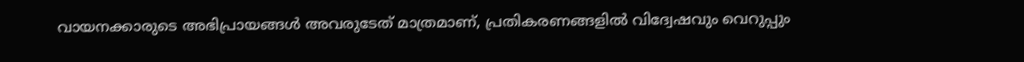വായനക്കാരുടെ അഭിപ്രായങ്ങള്‍ അവരുടേത് മാത്രമാണ്, പ്രതികരണങ്ങളിൽ വിദ്വേഷവും വെറുപ്പും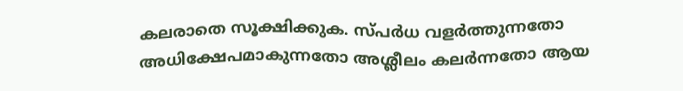കലരാതെ സൂക്ഷിക്കുക. സ്പർധ വളർത്തുന്നതോ അധിക്ഷേപമാകുന്നതോ അശ്ലീലം കലർന്നതോ ആയ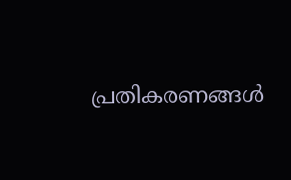പ്രതികരണങ്ങൾ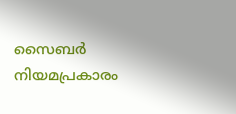സൈബർ നിയമപ്രകാരം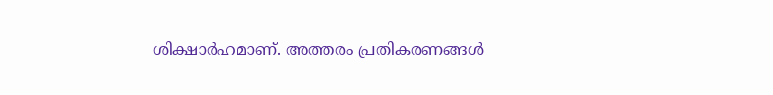ശിക്ഷാർഹമാണ്. അത്തരം പ്രതികരണങ്ങൾ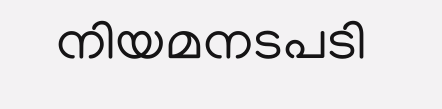നിയമനടപടി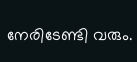നേരിടേണ്ടി വരും.